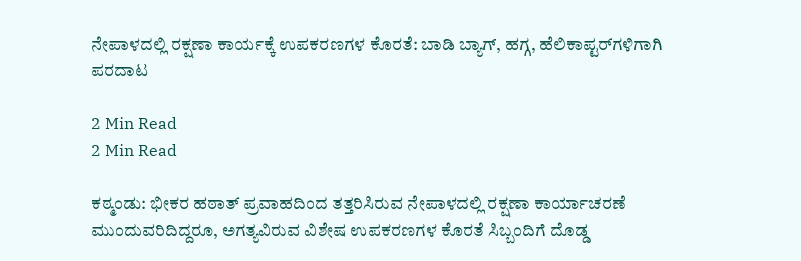ನೇಪಾಳದಲ್ಲಿ ರಕ್ಷಣಾ ಕಾರ್ಯಕ್ಕೆ ಉಪಕರಣಗಳ ಕೊರತೆ: ಬಾಡಿ ಬ್ಯಾಗ್, ಹಗ್ಗ, ಹೆಲಿಕಾಪ್ಟರ್‌ಗಳಿಗಾಗಿ ಪರದಾಟ

2 Min Read
2 Min Read

ಕಠ್ಮಂಡು: ಭೀಕರ ಹಠಾತ್ ಪ್ರವಾಹದಿಂದ ತತ್ತರಿಸಿರುವ ನೇಪಾಳದಲ್ಲಿ ರಕ್ಷಣಾ ಕಾರ್ಯಾಚರಣೆ ಮುಂದುವರಿದಿದ್ದರೂ, ಅಗತ್ಯವಿರುವ ವಿಶೇಷ ಉಪಕರಣಗಳ ಕೊರತೆ ಸಿಬ್ಬಂದಿಗೆ ದೊಡ್ಡ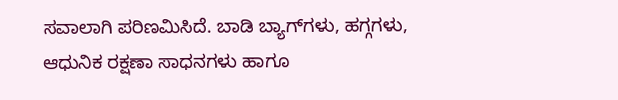ಸವಾಲಾಗಿ ಪರಿಣಮಿಸಿದೆ. ಬಾಡಿ ಬ್ಯಾಗ್‌ಗಳು, ಹಗ್ಗಗಳು, ಆಧುನಿಕ ರಕ್ಷಣಾ ಸಾಧನಗಳು ಹಾಗೂ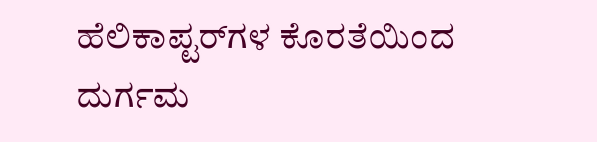ಹೆಲಿಕಾಪ್ಟರ್‌ಗಳ ಕೊರತೆಯಿಂದ ದುರ್ಗಮ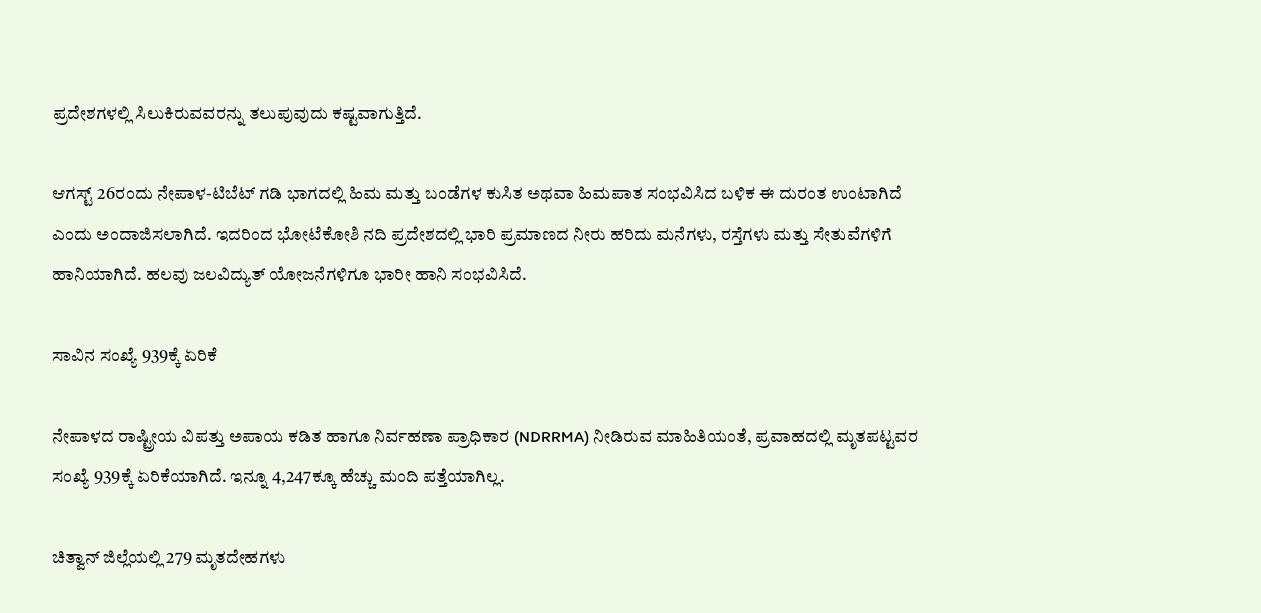ಪ್ರದೇಶಗಳಲ್ಲಿ ಸಿಲುಕಿರುವವರನ್ನು ತಲುಪುವುದು ಕಷ್ಟವಾಗುತ್ತಿದೆ.

ಆಗಸ್ಟ್ 26ರಂದು ನೇಪಾಳ-ಟಿಬೆಟ್ ಗಡಿ ಭಾಗದಲ್ಲಿ ಹಿಮ ಮತ್ತು ಬಂಡೆಗಳ ಕುಸಿತ ಅಥವಾ ಹಿಮಪಾತ ಸಂಭವಿಸಿದ ಬಳಿಕ ಈ ದುರಂತ ಉಂಟಾಗಿದೆ ಎಂದು ಅಂದಾಜಿಸಲಾಗಿದೆ. ಇದರಿಂದ ಭೋಟೆಕೋಶಿ ನದಿ ಪ್ರದೇಶದಲ್ಲಿ ಭಾರಿ ಪ್ರಮಾಣದ ನೀರು ಹರಿದು ಮನೆಗಳು, ರಸ್ತೆಗಳು ಮತ್ತು ಸೇತುವೆಗಳಿಗೆ ಹಾನಿಯಾಗಿದೆ. ಹಲವು ಜಲವಿದ್ಯುತ್ ಯೋಜನೆಗಳಿಗೂ ಭಾರೀ ಹಾನಿ ಸಂಭವಿಸಿದೆ.

ಸಾವಿನ ಸಂಖ್ಯೆ 939ಕ್ಕೆ ಏರಿಕೆ

ನೇಪಾಳದ ರಾಷ್ಟ್ರೀಯ ವಿಪತ್ತು ಅಪಾಯ ಕಡಿತ ಹಾಗೂ ನಿರ್ವಹಣಾ ಪ್ರಾಧಿಕಾರ (NDRRMA) ನೀಡಿರುವ ಮಾಹಿತಿಯಂತೆ, ಪ್ರವಾಹದಲ್ಲಿ ಮೃತಪಟ್ಟವರ ಸಂಖ್ಯೆ 939ಕ್ಕೆ ಏರಿಕೆಯಾಗಿದೆ. ಇನ್ನೂ 4,247ಕ್ಕೂ ಹೆಚ್ಚು ಮಂದಿ ಪತ್ತೆಯಾಗಿಲ್ಲ.

ಚಿತ್ವಾನ್ ಜಿಲ್ಲೆಯಲ್ಲಿ 279 ಮೃತದೇಹಗಳು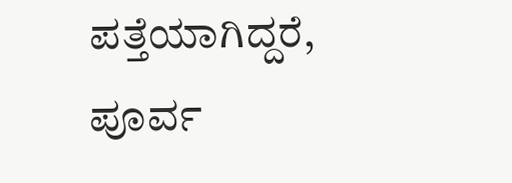ಪತ್ತೆಯಾಗಿದ್ದರೆ, ಪೂರ್ವ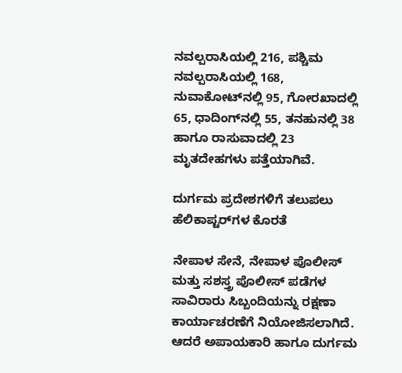ನವಲ್ಪರಾಸಿಯಲ್ಲಿ 216, ಪಶ್ಚಿಮ ನವಲ್ಪರಾಸಿಯಲ್ಲಿ 168, ನುವಾಕೋಟ್‌ನಲ್ಲಿ 95, ಗೋರಖಾದಲ್ಲಿ 65, ಧಾದಿಂಗ್‌ನಲ್ಲಿ 55, ತನಹುನಲ್ಲಿ 38 ಹಾಗೂ ರಾಸುವಾದಲ್ಲಿ 23 ಮೃತದೇಹಗಳು ಪತ್ತೆಯಾಗಿವೆ.

ದುರ್ಗಮ ಪ್ರದೇಶಗಳಿಗೆ ತಲುಪಲು ಹೆಲಿಕಾಪ್ಟರ್‌ಗಳ ಕೊರತೆ

ನೇಪಾಳ ಸೇನೆ, ನೇಪಾಳ ಪೊಲೀಸ್ ಮತ್ತು ಸಶಸ್ತ್ರ ಪೊಲೀಸ್ ಪಡೆಗಳ ಸಾವಿರಾರು ಸಿಬ್ಬಂದಿಯನ್ನು ರಕ್ಷಣಾ ಕಾರ್ಯಾಚರಣೆಗೆ ನಿಯೋಜಿಸಲಾಗಿದೆ. ಆದರೆ ಅಪಾಯಕಾರಿ ಹಾಗೂ ದುರ್ಗಮ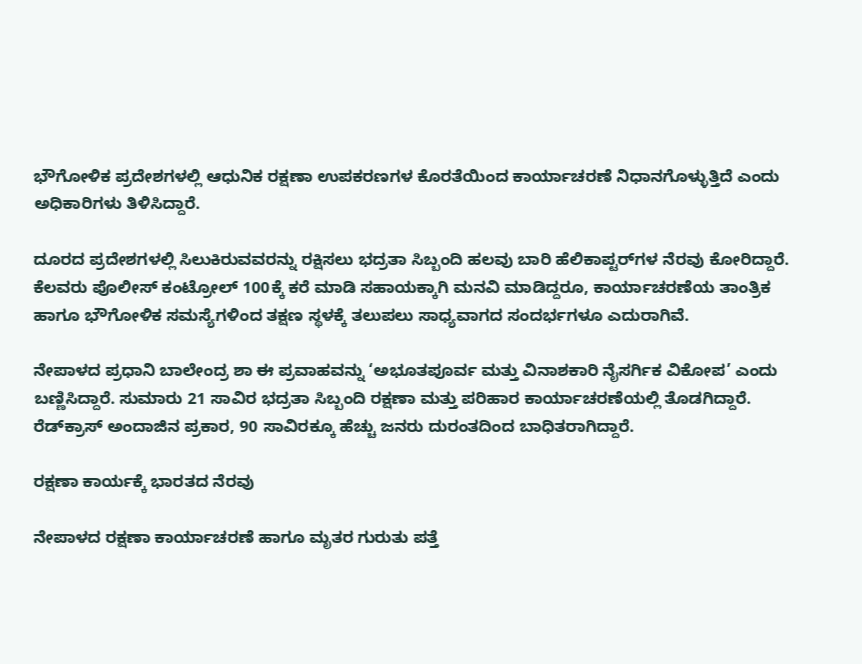ಭೌಗೋಳಿಕ ಪ್ರದೇಶಗಳಲ್ಲಿ ಆಧುನಿಕ ರಕ್ಷಣಾ ಉಪಕರಣಗಳ ಕೊರತೆಯಿಂದ ಕಾರ್ಯಾಚರಣೆ ನಿಧಾನಗೊಳ್ಳುತ್ತಿದೆ ಎಂದು ಅಧಿಕಾರಿಗಳು ತಿಳಿಸಿದ್ದಾರೆ.

ದೂರದ ಪ್ರದೇಶಗಳಲ್ಲಿ ಸಿಲುಕಿರುವವರನ್ನು ರಕ್ಷಿಸಲು ಭದ್ರತಾ ಸಿಬ್ಬಂದಿ ಹಲವು ಬಾರಿ ಹೆಲಿಕಾಪ್ಟರ್‌ಗಳ ನೆರವು ಕೋರಿದ್ದಾರೆ. ಕೆಲವರು ಪೊಲೀಸ್ ಕಂಟ್ರೋಲ್ 100ಕ್ಕೆ ಕರೆ ಮಾಡಿ ಸಹಾಯಕ್ಕಾಗಿ ಮನವಿ ಮಾಡಿದ್ದರೂ, ಕಾರ್ಯಾಚರಣೆಯ ತಾಂತ್ರಿಕ ಹಾಗೂ ಭೌಗೋಳಿಕ ಸಮಸ್ಯೆಗಳಿಂದ ತಕ್ಷಣ ಸ್ಥಳಕ್ಕೆ ತಲುಪಲು ಸಾಧ್ಯವಾಗದ ಸಂದರ್ಭಗಳೂ ಎದುರಾಗಿವೆ.

ನೇಪಾಳದ ಪ್ರಧಾನಿ ಬಾಲೇಂದ್ರ ಶಾ ಈ ಪ್ರವಾಹವನ್ನು ‘ಅಭೂತಪೂರ್ವ ಮತ್ತು ವಿನಾಶಕಾರಿ ನೈಸರ್ಗಿಕ ವಿಕೋಪ’ ಎಂದು ಬಣ್ಣಿಸಿದ್ದಾರೆ. ಸುಮಾರು 21 ಸಾವಿರ ಭದ್ರತಾ ಸಿಬ್ಬಂದಿ ರಕ್ಷಣಾ ಮತ್ತು ಪರಿಹಾರ ಕಾರ್ಯಾಚರಣೆಯಲ್ಲಿ ತೊಡಗಿದ್ದಾರೆ. ರೆಡ್‌ಕ್ರಾಸ್ ಅಂದಾಜಿನ ಪ್ರಕಾರ, 90 ಸಾವಿರಕ್ಕೂ ಹೆಚ್ಚು ಜನರು ದುರಂತದಿಂದ ಬಾಧಿತರಾಗಿದ್ದಾರೆ.

ರಕ್ಷಣಾ ಕಾರ್ಯಕ್ಕೆ ಭಾರತದ ನೆರವು

ನೇಪಾಳದ ರಕ್ಷಣಾ ಕಾರ್ಯಾಚರಣೆ ಹಾಗೂ ಮೃತರ ಗುರುತು ಪತ್ತೆ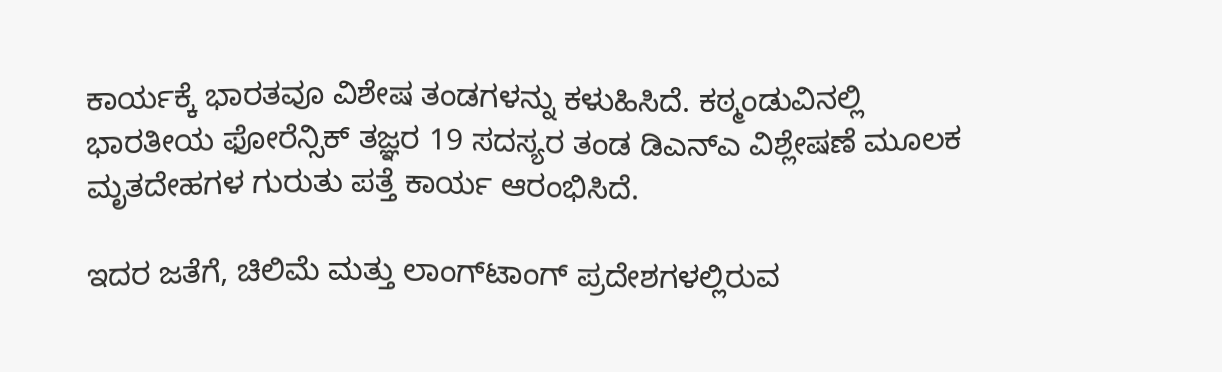ಕಾರ್ಯಕ್ಕೆ ಭಾರತವೂ ವಿಶೇಷ ತಂಡಗಳನ್ನು ಕಳುಹಿಸಿದೆ. ಕಠ್ಮಂಡುವಿನಲ್ಲಿ ಭಾರತೀಯ ಫೋರೆನ್ಸಿಕ್ ತಜ್ಞರ 19 ಸದಸ್ಯರ ತಂಡ ಡಿಎನ್‌ಎ ವಿಶ್ಲೇಷಣೆ ಮೂಲಕ ಮೃತದೇಹಗಳ ಗುರುತು ಪತ್ತೆ ಕಾರ್ಯ ಆರಂಭಿಸಿದೆ.

ಇದರ ಜತೆಗೆ, ಚಿಲಿಮೆ ಮತ್ತು ಲಾಂಗ್‌ಟಾಂಗ್ ಪ್ರದೇಶಗಳಲ್ಲಿರುವ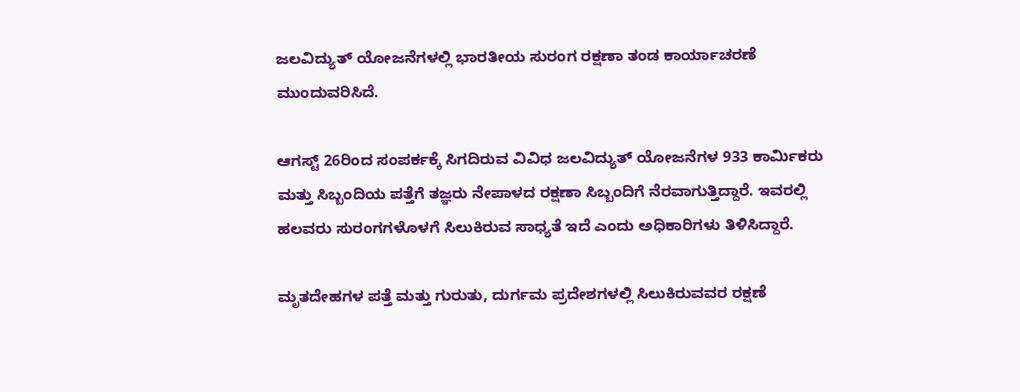ಜಲವಿದ್ಯುತ್ ಯೋಜನೆಗಳಲ್ಲಿ ಭಾರತೀಯ ಸುರಂಗ ರಕ್ಷಣಾ ತಂಡ ಕಾರ್ಯಾಚರಣೆ ಮುಂದುವರಿಸಿದೆ.

ಆಗಸ್ಟ್ 26ರಿಂದ ಸಂಪರ್ಕಕ್ಕೆ ಸಿಗದಿರುವ ವಿವಿಧ ಜಲವಿದ್ಯುತ್ ಯೋಜನೆಗಳ 933 ಕಾರ್ಮಿಕರು ಮತ್ತು ಸಿಬ್ಬಂದಿಯ ಪತ್ತೆಗೆ ತಜ್ಞರು ನೇಪಾಳದ ರಕ್ಷಣಾ ಸಿಬ್ಬಂದಿಗೆ ನೆರವಾಗುತ್ತಿದ್ದಾರೆ. ಇವರಲ್ಲಿ ಹಲವರು ಸುರಂಗಗಳೊಳಗೆ ಸಿಲುಕಿರುವ ಸಾಧ್ಯತೆ ಇದೆ ಎಂದು ಅಧಿಕಾರಿಗಳು ತಿಳಿಸಿದ್ದಾರೆ.

ಮೃತದೇಹಗಳ ಪತ್ತೆ ಮತ್ತು ಗುರುತು, ದುರ್ಗಮ ಪ್ರದೇಶಗಳಲ್ಲಿ ಸಿಲುಕಿರುವವರ ರಕ್ಷಣೆ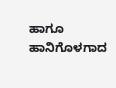ಹಾಗೂ ಹಾನಿಗೊಳಗಾದ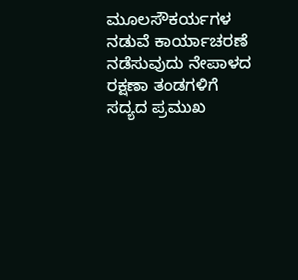ಮೂಲಸೌಕರ್ಯಗಳ ನಡುವೆ ಕಾರ್ಯಾಚರಣೆ ನಡೆಸುವುದು ನೇಪಾಳದ ರಕ್ಷಣಾ ತಂಡಗಳಿಗೆ ಸದ್ಯದ ಪ್ರಮುಖ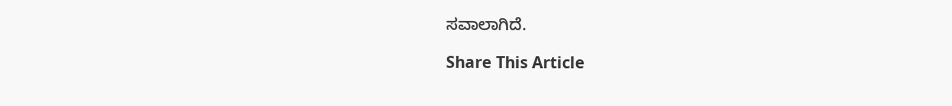ಸವಾಲಾಗಿದೆ.

Share This Article